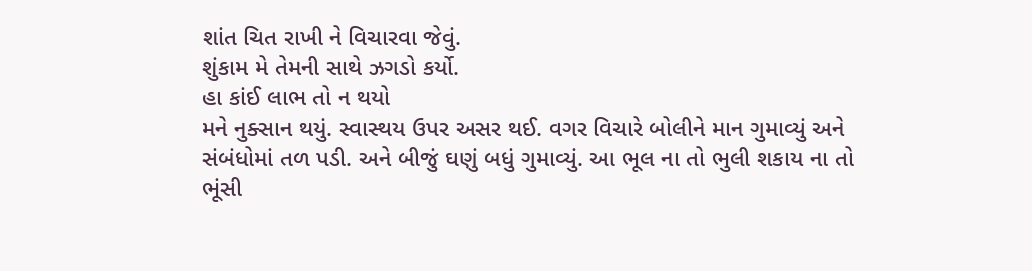શાંત ચિત રાખી ને વિચારવા જેવું.
શુંકામ મે તેમની સાથે ઝગડો કર્યો.
હા કાંઈ લાભ તો ન થયો
મને નુક્સાન થયું. સ્વાસ્થય ઉપર અસર થઈ. વગર વિચારે બોલીને માન ગુમાવ્યું અને સંબંધોમાં તળ પડી. અને બીજું ઘણું બધું ગુમાવ્યું. આ ભૂલ ના તો ભુલી શકાય ના તો ભૂંસી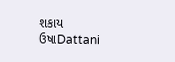શકાય
ઉષાDattani